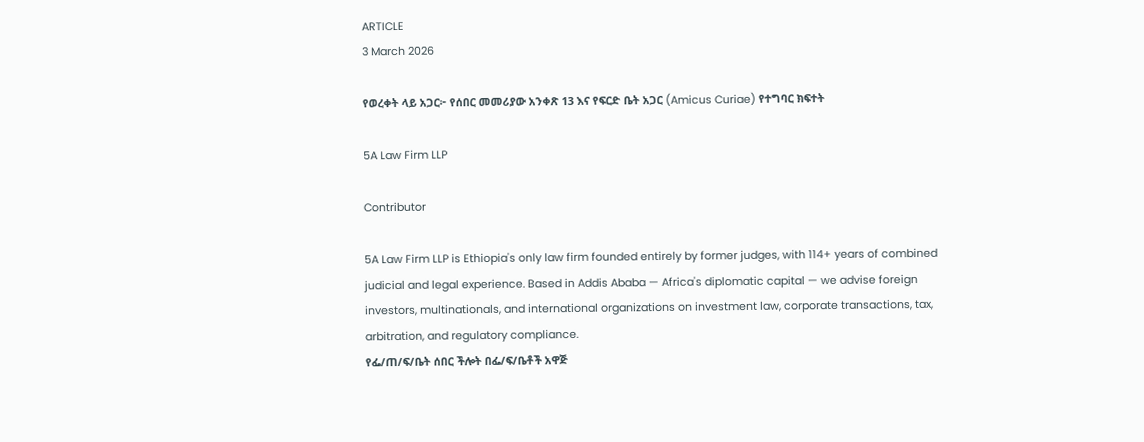ARTICLE
3 March 2026

የወረቀት ላይ አጋር፦ የሰበር መመሪያው አንቀጽ 13 እና የፍርድ ቤት አጋር (Amicus Curiae) የተግባር ክፍተት

5A Law Firm LLP

Contributor

5A Law Firm LLP is Ethiopia's only law firm founded entirely by former judges, with 114+ years of combined judicial and legal experience. Based in Addis Ababa — Africa's diplomatic capital — we advise foreign investors, multinationals, and international organizations on investment law, corporate transactions, tax, arbitration, and regulatory compliance.
የፌ/ጠ/ፍ/ቤት ሰበር ችሎት በፌ/ፍ/ቤቶች አዋጅ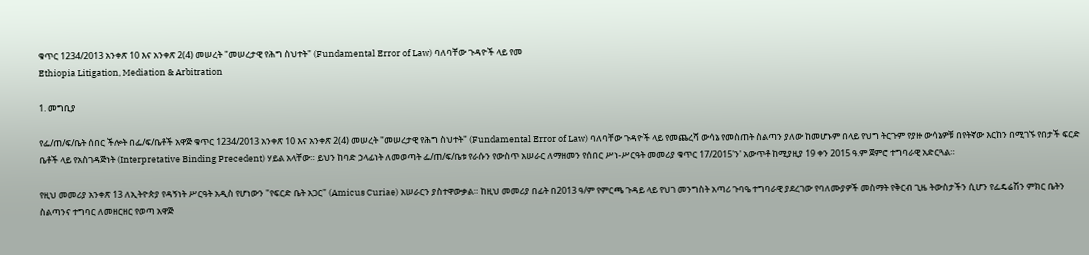ቁጥር 1234/2013 አንቀጽ 10 እና አንቀጽ 2(4) መሠረት "መሠረታዊ የሕግ ስህተት" (Fundamental Error of Law) ባለባቸው ጉዳዮች ላይ የመ
Ethiopia Litigation, Mediation & Arbitration

1. መግቢያ

የፌ/ጠ/ፍ/ቤት ሰበር ችሎት በፌ/ፍ/ቤቶች አዋጅ ቁጥር 1234/2013 አንቀጽ 10 እና አንቀጽ 2(4) መሠረት "መሠረታዊ የሕግ ስህተት" (Fundamental Error of Law) ባለባቸው ጉዳዮች ላይ የመጨረሻ ውሳኔ የመስጠት ስልጣን ያለው ከመሆኑም በላይ የህግ ትርጉም የያዙ ውሳኔዎቹ በየትኛው እርከን በሚገኙ የበታች ፍርድ ቤቶች ላይ የአስገዳጅነት (Interpretative Binding Precedent) ሃይል አላቸው። ይህን ከባድ ኃላፊነት ለመወጣት ፌ/ጠ/ፍ/ቤቱ የራሱን የውስጥ አሠራር ለማዘመን የሰበር ሥነ-ሥርዓት መመሪያ ቁጥር 17/2015'ን' አውጥቶ ከሚያዚያ 19 ቀን 2015 ዓ.ም ጀምሮ ተግባራዊ አድርጓል።

የዚህ መመሪያ አንቀጽ 13 ለኢትዮጵያ የዳኝነት ሥርዓት አዲስ የሆነውን "የፍርድ ቤት አጋር" (Amicus Curiae) አሠራርን ያስተዋውቃል። ከዚህ መመሪያ በፊት በ2013 ዓ/ም የምርጫ ጉዳይ ላይ የህገ መንግስት አጣሪ ጉባዔ ተግባራዊ ያደረገው የባለሙያዎች መስማት የቅርብ ጊዜ ትውስታችን ሲሆን የፌዴሬሽን ምክር ቤትን ስልጣንና ተግባር ለመዘርዘር የወጣ አዋጅ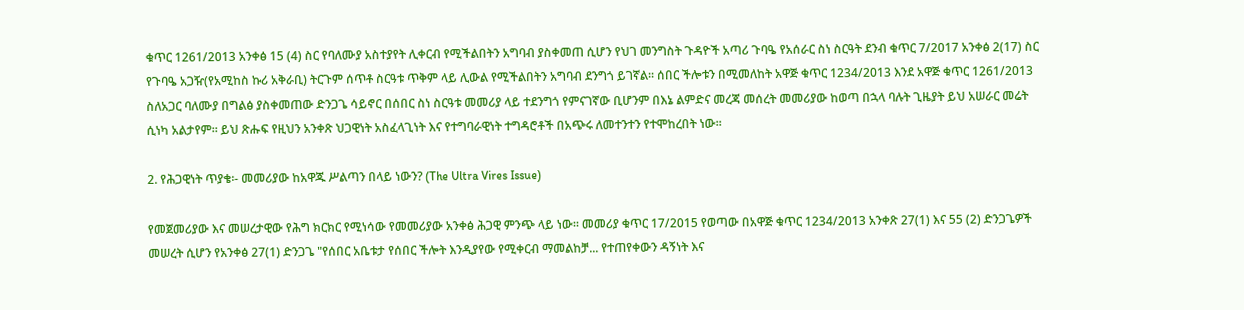ቁጥር 1261/2013 አንቀፅ 15 (4) ስር የባለሙያ አስተያየት ሊቀርብ የሚችልበትን አግባብ ያስቀመጠ ሲሆን የህገ መንግስት ጉዳዮች አጣሪ ጉባዔ የአሰራር ስነ ስርዓት ደንብ ቁጥር 7/2017 አንቀፅ 2(17) ስር የጉባዔ አጋዥ(የአሚከስ ኩሪ አቅራቢ) ትርጉም ሰጥቶ ስርዓቱ ጥቅም ላይ ሊውል የሚችልበትን አግባብ ደንግጎ ይገኛል፡፡ ሰበር ችሎቱን በሚመለከት አዋጅ ቁጥር 1234/2013 እንደ አዋጅ ቁጥር 1261/2013 ስለአጋር ባለሙያ በግልፅ ያስቀመጠው ድንጋጌ ሳይኖር በሰበር ስነ ስርዓቱ መመሪያ ላይ ተደንግጎ የምናገኛው ቢሆንም በእኔ ልምድና መረጃ መሰረት መመሪያው ከወጣ በኋላ ባሉት ጊዜያት ይህ አሠራር መሬት ሲነካ አልታየም። ይህ ጽሑፍ የዚህን አንቀጽ ህጋዊነት አስፈላጊነት እና የተግባራዊነት ተግዳሮቶች በአጭሩ ለመተንተን የተሞከረበት ነው፡፡

2. የሕጋዊነት ጥያቄ፡- መመሪያው ከአዋጁ ሥልጣን በላይ ነውን? (The Ultra Vires Issue)

የመጀመሪያው እና መሠረታዊው የሕግ ክርክር የሚነሳው የመመሪያው አንቀፅ ሕጋዊ ምንጭ ላይ ነው። መመሪያ ቁጥር 17/2015 የወጣው በአዋጅ ቁጥር 1234/2013 አንቀጽ 27(1) እና 55 (2) ድንጋጌዎች መሠረት ሲሆን የአንቀፅ 27(1) ድንጋጌ "የሰበር አቤቱታ የሰበር ችሎት እንዲያየው የሚቀርብ ማመልከቻ... የተጠየቀውን ዳኝነት እና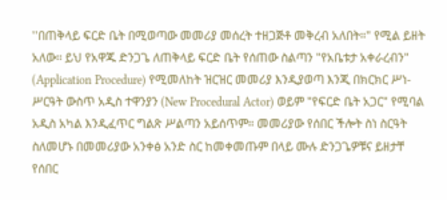''በጠቅላይ ፍርድ ቤት በሚወጣው መመሪያ መሰረት ተዘጋጅቶ መቅረብ አለበት።" የሚል ይዘት አለው፡፡ ይህ የአዋጁ ድንጋጌ ለጠቅላይ ፍርድ ቤት የሰጠው ስልጣን "የአቤቱታ አቀራረብን" (Application Procedure) የሚመለከት ዝርዝር መመሪያ እንዲያወጣ እንጂ በክርክር ሥነ-ሥርዓት ውስጥ አዲስ ተዋንያን (New Procedural Actor) ወይም "የፍርድ ቤት አጋር" የሚባል አዲስ አካል እንዲፈጥር ግልጽ ሥልጣን አይሰጥም። መመሪያው የሰበር ችሎት ስነ ስርዓት ስለመሆኑ በመመሪያው አንቀፅ አንድ ስር ከመቀመጡም በላይ ሙሉ ድንጋጌዎቹና ይዘታቸ የሰበር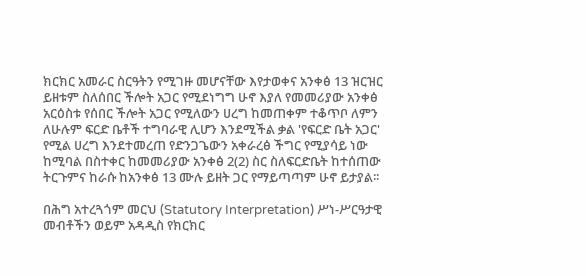ክርክር አመራር ስርዓትን የሚገዙ መሆናቸው እየታወቀና አንቀፅ 13 ዝርዝር ይዘቱም ስለሰበር ችሎት አጋር የሚደነግግ ሁኖ እያለ የመመሪያው አንቀፅ አርዕስቱ የሰበር ችሎት አጋር የሚለውን ሀረግ ከመጠቀም ተቆጥቦ ለምን ለሁሉም ፍርድ ቤቶች ተግባራዊ ሊሆን እንደሚችል ቃል 'የፍርድ ቤት አጋር' የሚል ሀረግ እንደተመረጠ የድንጋጌውን አቀራረፅ ችግር የሚያሳይ ነው ከሚባል በስተቀር ከመመሪያው አንቀፅ 2(2) ስር ስለፍርድቤት ከተሰጠው ትርጉምና ከራሱ ከአንቀፅ 13 ሙሉ ይዘት ጋር የማይጣጣም ሁኖ ይታያል፡፡

በሕግ አተረጓጎም መርህ (Statutory Interpretation) ሥነ-ሥርዓታዊ መብቶችን ወይም አዳዲስ የክርክር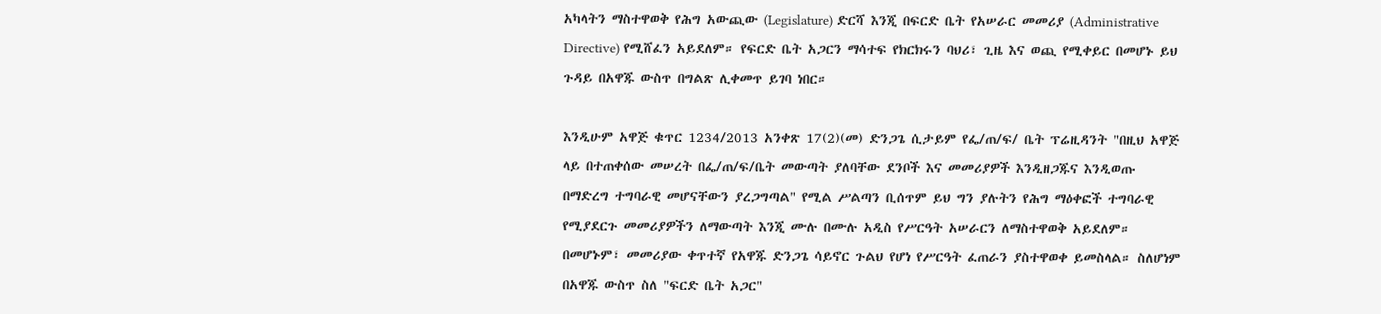አካላትን ማስተዋወቅ የሕግ አውጪው (Legislature) ድርሻ እንጂ በፍርድ ቤት የአሠራር መመሪያ (Administrative Directive) የሚሸፈን አይደለም። የፍርድ ቤት አጋርን ማሳተፍ የክርክሩን ባህሪ፣ ጊዜ እና ወጪ የሚቀይር በመሆኑ ይህ ጉዳይ በአዋጁ ውስጥ በግልጽ ሊቀመጥ ይገባ ነበር።

እንዲሁም አዋጅ ቁጥር 1234/2013 አንቀጽ 17(2)(መ) ድንጋጌ ሲታይም የፌ/ጠ/ፍ/ ቤት ፕሬዚዳንት "በዚህ አዋጅ ላይ በተጠቀሰው መሠረት በፌ/ጠ/ፍ/ቤት መውጣት ያለባቸው ደንቦች እና መመሪያዎች እንዲዘጋጁና እንዲወጡ በማድረግ ተግባራዊ መሆናቸውን ያረጋግጣል" የሚል ሥልጣን ቢሰጥም ይህ ግን ያሉትን የሕግ ማዕቀፎች ተግባራዊ የሚያደርጉ መመሪያዎችን ለማውጣት እንጂ ሙሉ በሙሉ አዲስ የሥርዓት አሠራርን ለማስተዋወቅ አይደለም። በመሆኑም፣ መመሪያው ቀጥተኛ የአዋጁ ድንጋጌ ሳይኖር ጉልህ የሆነ የሥርዓት ፈጠራን ያስተዋወቀ ይመስላል። ስለሆነም በአዋጁ ውስጥ ስለ "ፍርድ ቤት አጋር"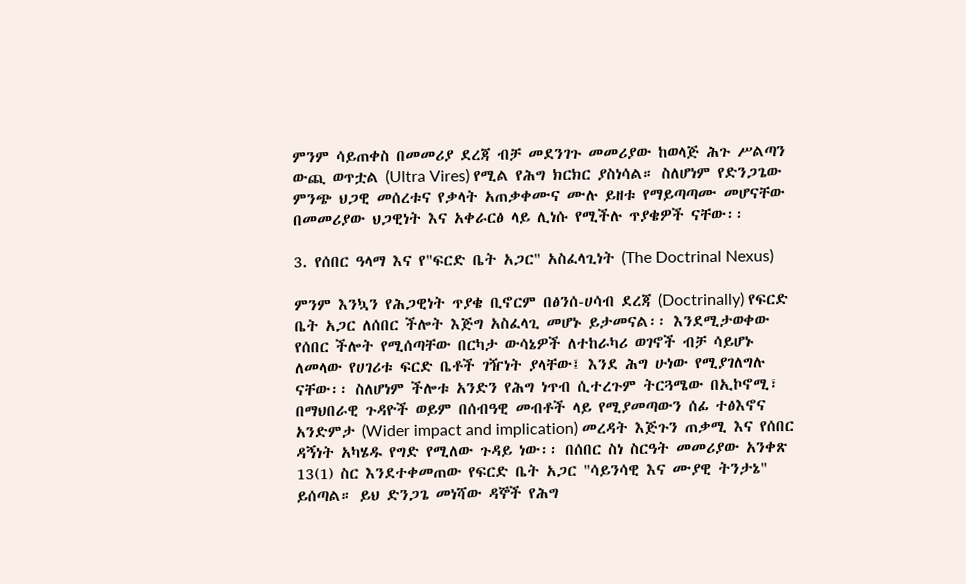ምንም ሳይጠቀስ በመመሪያ ደረጃ ብቻ መደንገጉ መመሪያው ከወላጅ ሕጉ ሥልጣን ውጪ ወጥቷል (Ultra Vires) የሚል የሕግ ክርክር ያስነሳል። ስለሆነም የድንጋጌው ምንጭ ህጋዊ መሰረቱና የቃላት አጠቃቀሙና ሙሉ ይዘቱ የማይጣጣሙ መሆናቸው በመመሪያው ህጋዊነት እና አቀራርፅ ላይ ሊነሱ የሚችሉ ጥያቄዎች ናቸው፡፡

3. የሰበር ዓላማ እና የ"ፍርድ ቤት አጋር" አስፈላጊነት (The Doctrinal Nexus)

ምንም እንኳን የሕጋዊነት ጥያቄ ቢኖርም በፅንሰ-ሀሳብ ደረጃ (Doctrinally) የፍርድ ቤት አጋር ለሰበር ችሎት እጅግ አስፈላጊ መሆኑ ይታመናል፡፡ እንደሚታወቀው የሰበር ችሎት የሚሰጣቸው በርካታ ውሳኔዎች ለተከራካሪ ወገኖች ብቻ ሳይሆኑ ለመላው የሀገሪቱ ፍርድ ቤቶች ገዥነት ያላቸው፤ እንደ ሕግ ሁነው የሚያገለግሉ ናቸው፡፡ ስለሆነም ችሎቱ አንድን የሕግ ነጥብ ሲተረጉም ትርጓሜው በኢኮኖሚ፣ በማህበራዊ ጉዳዮች ወይም በሰብዓዊ መብቶች ላይ የሚያመጣውን ሰፊ ተፅእኖና አንድምታ (Wider impact and implication) መረዳት እጅጉን ጠቃሚ እና የሰበር ዳኝነት አካሄዱ የግድ የሚለው ጉዳይ ነው፡፡ በሰበር ስነ ስርዓት መመሪያው አንቀጽ 13(1) ስር እንደተቀመጠው የፍርድ ቤት አጋር "ሳይንሳዊ እና ሙያዊ ትንታኔ" ይሰጣል። ይህ ድንጋጌ መነሻው ዳኞች የሕግ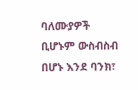ባለሙያዎች ቢሆኑም ውስብስብ በሆኑ እንደ ባንክ፣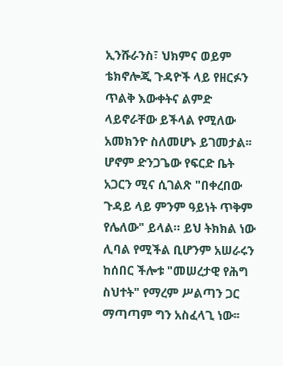ኢንሹራንስ፣ ህክምና ወይም ቴክኖሎጂ ጉዳዮች ላይ የዘርፉን ጥልቅ እውቀትና ልምድ ላይኖራቸው ይችላል የሚለው አመክንዮ ስለመሆኑ ይገመታል፡፡ ሆኖም ድንጋጌው የፍርድ ቤት አጋርን ሚና ሲገልጽ "በቀረበው ጉዳይ ላይ ምንም ዓይነት ጥቅም የሌለው" ይላል። ይህ ትክክል ነው ሊባል የሚችል ቢሆንም አሠራሩን ከሰበር ችሎቱ "መሠረታዊ የሕግ ስህተት" የማረም ሥልጣን ጋር ማጣጣም ግን አስፈላጊ ነው፡፡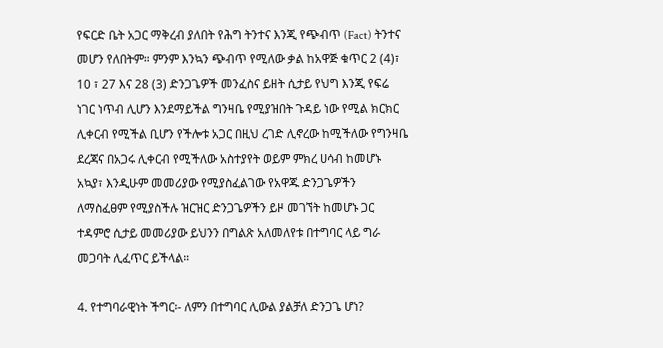የፍርድ ቤት አጋር ማቅረብ ያለበት የሕግ ትንተና እንጂ የጭብጥ (Fact) ትንተና መሆን የለበትም። ምንም እንኳን ጭብጥ የሚለው ቃል ከአዋጅ ቁጥር 2 (4)፣ 10 ፣ 27 እና 28 (3) ድንጋጌዎች መንፈስና ይዘት ሲታይ የህግ እንጂ የፍሬ ነገር ነጥብ ሊሆን እንደማይችል ግንዛቤ የሚያዝበት ጉዳይ ነው የሚል ክርክር ሊቀርብ የሚችል ቢሆን የችሎቱ አጋር በዚህ ረገድ ሊኖረው ከሚችለው የግንዛቤ ደረጃና በአጋሩ ሊቀርብ የሚችለው አስተያየት ወይም ምክረ ሀሳብ ከመሆኑ አኳያ፣ እንዲሁም መመሪያው የሚያስፈልገው የአዋጁ ድንጋጌዎችን ለማስፈፀም የሚያስችሉ ዝርዝር ድንጋጌዎችን ይዞ መገኘት ከመሆኑ ጋር ተዳምሮ ሲታይ መመሪያው ይህንን በግልጽ አለመለየቱ በተግባር ላይ ግራ መጋባት ሊፈጥር ይችላል።

4. የተግባራዊነት ችግር፡- ለምን በተግባር ሊውል ያልቻለ ድንጋጌ ሆነ?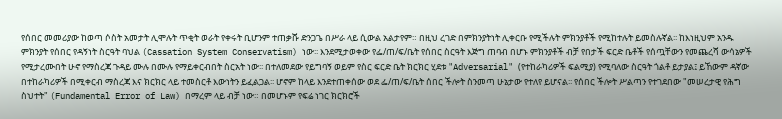የሰበር መመሪያው ከወጣ ሶስት አመታት ሊሞሉት ጥቂት ወራት የቀሩት ቢሆንም ተጠቃሹ ድንጋጌ በሥራ ላይ ሲውል አልታየም። በዚህ ረገድ በምክንያትነት ሊቀርቡ የሚችሉት ምክንያቶች የሚከተሉት ይመስሉኛል፡፡ ከእነዚህም አንዱ ምክንያት የሰበር የዳኝነት ስርዓት ባህል (Cassation System Conservatism) ነው፡፡ እንደሚታወቀው የፌ/ጠ/ፍ/ቤት የሰበር ስርዓት እጅግ ጠባብ በሆኑ ምክንያቶች ብቻ የበታች ፍርድ ቤቶች የሰጧቸውን የመጨረሻ ውሳኔዎች የሚታረሙበት ሁኖ የማስረጃ ጉዳይ ሙሉ በሙሉ የማይቀርብበት ስርአት ነው፡፡ በተለመደው የይግባኝ ወይም የስር ፍርድ ቤት ክርክር ሂደቱ "Adversarial" (የተከራካሪዎች ፍልሚያ) የሚባለው ስርዓት ጎልቶ ይታያል፤ ይኸውም ዳኛው በተከራካሪዎች በሚቀርብ ማስረጃ እና ክርክር ላይ ተመስርቶ እውነትን ይፈልጋል፡፡ ሆኖም ከላይ እንደተጠቀሰው ወደ ፌ/ጠ/ፍ/ቤት ሰበር ችሎት ስንመጣ ሁኔታው የተለየ ይሆናል፡፡ የሰበር ችሎት ሥልጣን የተገደበው "መሠረታዊ የሕግ ስህተት" (Fundamental Error of Law) በማረም ላይ ብቻ ነው። በመሆኑም የፍሬ ነገር ክርክሮች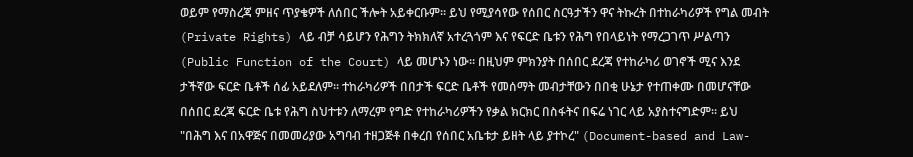ወይም የማስረጃ ምዘና ጥያቄዎች ለሰበር ችሎት አይቀርቡም። ይህ የሚያሳየው የሰበር ስርዓታችን ዋና ትኩረት በተከራካሪዎች የግል መብት (Private Rights) ላይ ብቻ ሳይሆን የሕግን ትክክለኛ አተረጓጎም እና የፍርድ ቤቱን የሕግ የበላይነት የማረጋገጥ ሥልጣን (Public Function of the Court) ላይ መሆኑን ነው። በዚህም ምክንያት በሰበር ደረጃ የተከራካሪ ወገኖች ሚና እንደ ታችኛው ፍርድ ቤቶች ሰፊ አይደለም። ተከራካሪዎች በበታች ፍርድ ቤቶች የመሰማት መብታቸውን በበቂ ሁኔታ የተጠቀሙ በመሆናቸው በሰበር ደረጃ ፍርድ ቤቱ የሕግ ስህተቱን ለማረም የግድ የተከራካሪዎችን የቃል ክርክር በስፋትና በፍሬ ነገር ላይ አያስተናግድም። ይህ "በሕግ እና በአዋጅና በመመሪያው አግባብ ተዘጋጅቶ በቀረበ የሰበር አቤቱታ ይዘት ላይ ያተኮረ" (Document-based and Law-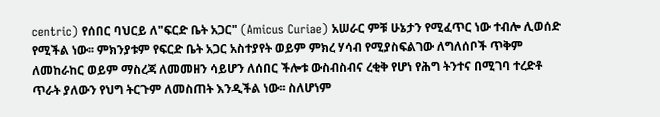centric) የሰበር ባህርይ ለ"ፍርድ ቤት አጋር" (Amicus Curiae) አሠራር ምቹ ሁኔታን የሚፈጥር ነው ተብሎ ሊወሰድ የሚችል ነው፡፡ ምክንያቱም የፍርድ ቤት አጋር አስተያየት ወይም ምክረ ሃሳብ የሚያስፍልገው ለግለሰቦች ጥቅም ለመከራከር ወይም ማስረጃ ለመመዘን ሳይሆን ለሰበር ችሎቱ ውስብስብና ረቂቅ የሆነ የሕግ ትንተና በሚገባ ተረድቶ ጥራት ያለውን የህግ ትርጉም ለመስጠት እንዲችል ነው፡፡ ስለሆነም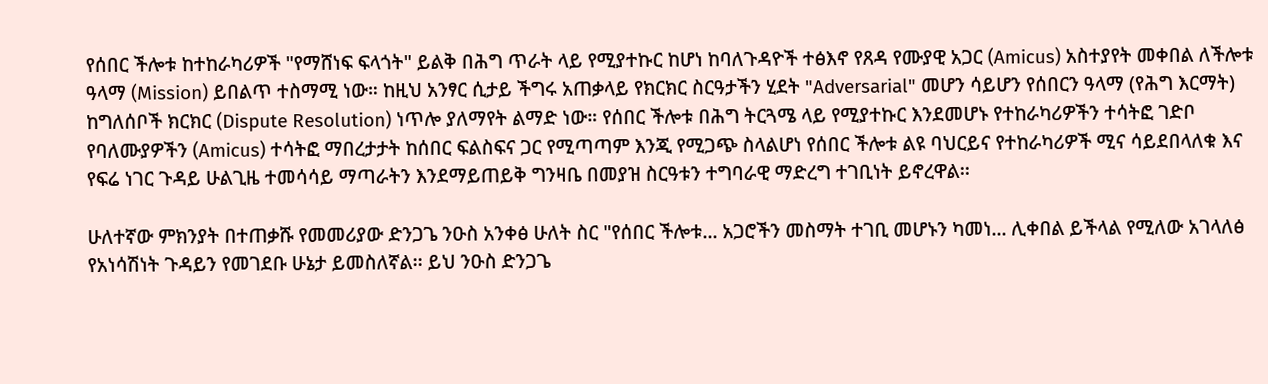የሰበር ችሎቱ ከተከራካሪዎች "የማሸነፍ ፍላጎት" ይልቅ በሕግ ጥራት ላይ የሚያተኩር ከሆነ ከባለጉዳዮች ተፅእኖ የጸዳ የሙያዊ አጋር (Amicus) አስተያየት መቀበል ለችሎቱ ዓላማ (Mission) ይበልጥ ተስማሚ ነው። ከዚህ አንፃር ሲታይ ችግሩ አጠቃላይ የክርክር ስርዓታችን ሂደት "Adversarial" መሆን ሳይሆን የሰበርን ዓላማ (የሕግ እርማት) ከግለሰቦች ክርክር (Dispute Resolution) ነጥሎ ያለማየት ልማድ ነው። የሰበር ችሎቱ በሕግ ትርጓሜ ላይ የሚያተኩር እንደመሆኑ የተከራካሪዎችን ተሳትፎ ገድቦ የባለሙያዎችን (Amicus) ተሳትፎ ማበረታታት ከሰበር ፍልስፍና ጋር የሚጣጣም እንጂ የሚጋጭ ስላልሆነ የሰበር ችሎቱ ልዩ ባህርይና የተከራካሪዎች ሚና ሳይደበላለቁ እና የፍሬ ነገር ጉዳይ ሁልጊዜ ተመሳሳይ ማጣራትን እንደማይጠይቅ ግንዛቤ በመያዝ ስርዓቱን ተግባራዊ ማድረግ ተገቢነት ይኖረዋል፡፡

ሁለተኛው ምክንያት በተጠቃሹ የመመሪያው ድንጋጌ ንዑስ አንቀፅ ሁለት ስር "የሰበር ችሎቱ... አጋሮችን መስማት ተገቢ መሆኑን ካመነ... ሊቀበል ይችላል የሚለው አገላለፅ የአነሳሽነት ጉዳይን የመገደቡ ሁኔታ ይመስለኛል፡፡ ይህ ንዑስ ድንጋጌ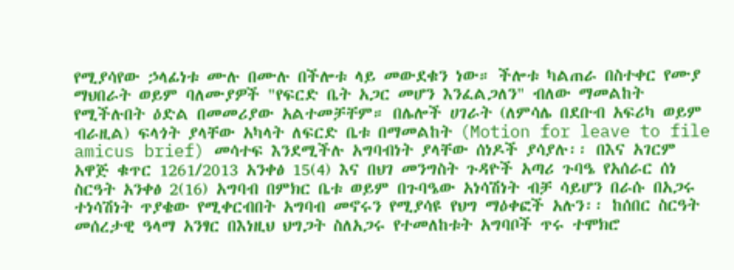የሚያሳየው ኃላፊነቱ ሙሉ በሙሉ በችሎቱ ላይ መውደቁን ነው። ችሎቱ ካልጠራ በስተቀር የሙያ ማህበራት ወይም ባለሙያዎች "የፍርድ ቤት አጋር መሆን እንፈልጋለን" ብለው ማመልከት የሚችሉበት ዕድል በመመሪያው አልተመቻቸም። በሌሎች ሀገራት (ለምሳሌ በደቡብ አፍሪካ ወይም ብራዚል) ፍላጎት ያላቸው አካላት ለፍርድ ቤቱ በማመልከት (Motion for leave to file amicus brief) መሳተፍ እንደሚችሉ አግባብነት ያላቸው ሰነዶች ያሳያሉ፡፡ በእና አገርም አዋጅ ቁጥር 1261/2013 አንቀፅ 15(4) እና በህገ መንግስት ጉዳዮች አጣሪ ጉባዔ የአሰራር ሰነ ስርዓት አንቀፅ 2(16) አግባብ በምክር ቤቱ ወይም በጉባዔው አነሳሽነት ብቻ ሳይሆን በራሱ በአጋሩ ተነሳሽነት ጥያቄው የሚቀርብበት አግባብ መኖሩን የሚያሳዩ የህግ ማዕቀፎች አሉን፡፡ ከሰበር ስርዓት መሰረታዊ ዓላማ አንፃር በእነዚህ ህግጋት ስለአጋሩ የተመለከቱት አግባቦች ጥሩ ተሞክሮ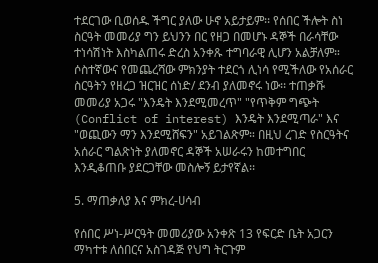ተደርገው ቢወሰዱ ችግር ያለው ሁኖ አይታይም፡፡ የሰበር ችሎት ስነ ስርዓት መመሪያ ግን ይህንን በር የዘጋ በመሆኑ ዳኞች በራሳቸው ተነሳሽነት እስካልጠሩ ድረስ አንቀጹ ተግባራዊ ሊሆን አልቻለም። ሶስተኛውና የመጨረሻው ምክንያት ተደርጎ ሊነሳ የሚችለው የአሰራር ስርዓትን የዘረጋ ዝርዝር ሰነድ/ ደንብ ያለመኖሩ ነው፡፡ ተጠቃሹ መመሪያ አጋሩ "እንዴት እንደሚመረጥ" "የጥቅም ግጭት (Conflict of interest) እንዴት እንደሚጣራ" እና "ወጪውን ማን እንደሚሸፍን" አይገልጽም። በዚህ ረገድ የስርዓትና አሰራር ግልጽነት ያለመኖር ዳኞች አሠራሩን ከመተግበር እንዲቆጠቡ ያደርጋቸው መስሎኝ ይታየኛል፡፡

5. ማጠቃለያ እና ምክረ-ሀሳብ

የሰበር ሥነ-ሥርዓት መመሪያው አንቀጽ 13 የፍርድ ቤት አጋርን ማካተቱ ለሰበርና አስገዳጅ የህግ ትርጉም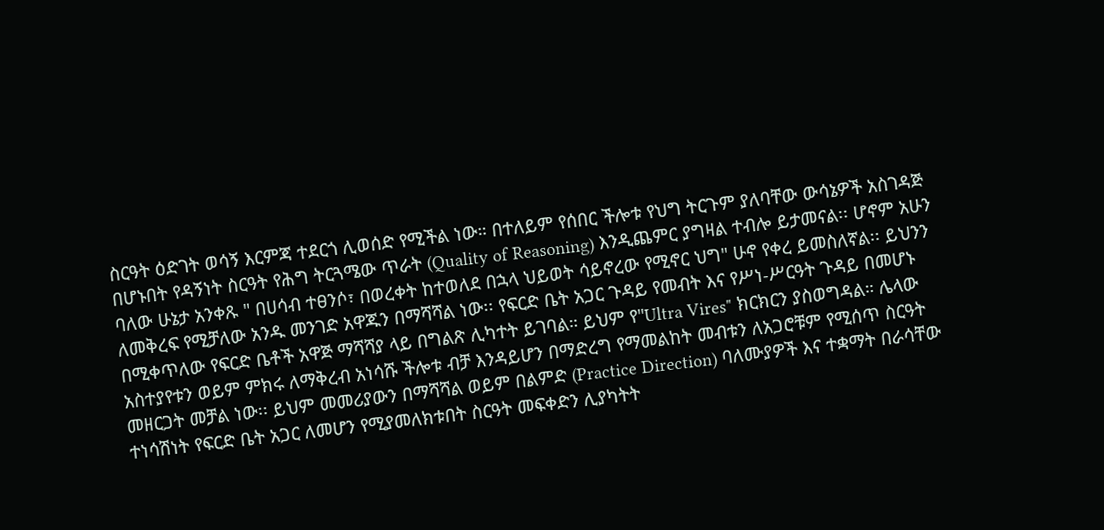ስርዓት ዕድገት ወሳኝ እርምጃ ተደርጎ ሊወሰድ የሚችል ነው። በተለይም የሰበር ችሎቱ የህግ ትርጉም ያለባቸው ውሳኔዎች አስገዳጅ በሆኑበት የዳኝነት ስርዓት የሕግ ትርጓሜው ጥራት (Quality of Reasoning) እንዲጨምር ያግዛል ተብሎ ይታመናል፡፡ ሆኖም አሁን ባለው ሁኔታ አንቀጹ " በሀሳብ ተፀንሶ፣ በወረቀት ከተወለደ በኋላ ህይወት ሳይኖረው የሚኖር ህግ" ሁኖ የቀረ ይመስለኛል፡፡ ይህንን ለመቅረፍ የሚቻለው አንዱ መንገድ አዋጁን በማሻሻል ነው፡፡ የፍርድ ቤት አጋር ጉዳይ የመብት እና የሥነ-ሥርዓት ጉዳይ በመሆኑ በሚቀጥለው የፍርድ ቤቶች አዋጅ ማሻሻያ ላይ በግልጽ ሊካተት ይገባል። ይህም የ"Ultra Vires" ክርክርን ያስወግዳል። ሌላው አስተያየቱን ወይም ምክሩ ለማቅረብ አነሳሹ ችሎቱ ብቻ እንዳይሆን በማድረግ የማመልከት መብቱን ለአጋሮቹም የሚሰጥ ስርዓት መዘርጋት መቻል ነው፡፡ ይህም መመሪያውን በማሻሻል ወይም በልምድ (Practice Direction) ባለሙያዎች እና ተቋማት በራሳቸው ተነሳሽነት የፍርድ ቤት አጋር ለመሆን የሚያመለክቱበት ስርዓት መፍቀድን ሊያካትት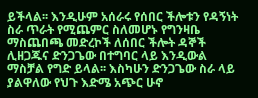ይችላል፡፡ እንዲሁም አሰራሩ የሰበር ችሎቱን የዳኝነት ስራ ጥራት የሚጨምር ስለመሆኑ የግንዛቤ ማስጨበጫ መድረኮች ለሰበር ችሎት ዳኞች ሊዘጋጁና ድንጋጌው በተግባር ላይ እንዲውል ማስቻል የግድ ይላል፡፡ እስካሁን ድንጋጌው ስራ ላይ ያልዋለው የህጉ እድሜ አጭር ሁኖ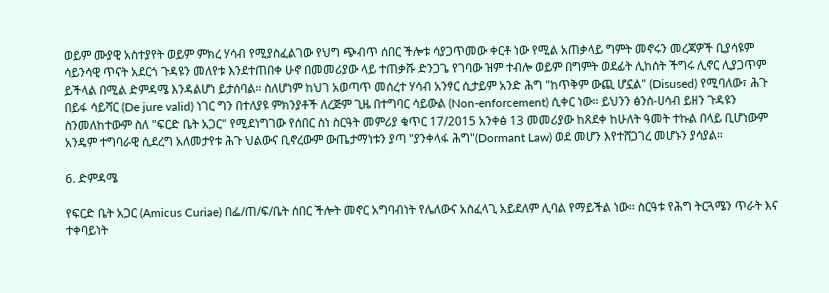ወይም ሙያዊ አስተያየት ወይም ምክረ ሃሳብ የሚያስፈልገው የህግ ጭብጥ ሰበር ችሎቱ ሳያጋጥመው ቀርቶ ነው የሚል አጠቃላይ ግምት መኖሩን መረጃዎች ቢያሳዩም ሳይንሳዊ ጥናት አደርጎ ጉዳዩን መለየቱ እንደተጠበቀ ሁኖ በመመሪያው ላይ ተጠቃሹ ድንጋጌ የገባው ዝም ተብሎ ወይም በግምት ወደፊት ሊከሰት ችግሩ ሊኖር ሊያጋጥም ይችላል በሚል ድምዳሜ እንዳልሆነ ይታሰባል፡፡ ስለሆነም ከህገ አወጣጥ መሰረተ ሃሳብ አንፃር ሲታይም አንድ ሕግ "ከጥቅም ውጪ ሆኗል" (Disused) የሚባለው፣ ሕጉ በይፋ ሳይሻር (De jure valid) ነገር ግን በተለያዩ ምክንያቶች ለረጅም ጊዜ በተግባር ሳይውል (Non-enforcement) ሲቀር ነው። ይህንን ፅንሰ-ሀሳብ ይዘን ጉዳዩን ስንመለከተውም ስለ "ፍርድ ቤት አጋር" የሚደነግገው የሰበር ስነ ስርዓት መምሪያ ቁጥር 17/2015 አንቀፅ 13 መመሪያው ከጸደቀ ከሁለት ዓመት ተኩል በላይ ቢሆነውም አንዴም ተግባራዊ ሲደረግ አለመታየቱ ሕጉ ህልውና ቢኖረውም ውጤታማነቱን ያጣ "ያንቀላፋ ሕግ"(Dormant Law) ወደ መሆን እየተሸጋገረ መሆኑን ያሳያል።

6. ድምዳሜ

የፍርድ ቤት አጋር (Amicus Curiae) በፌ/ጠ/ፍ/ቤት ሰበር ችሎት መኖር አግባብነት የሌለውና አስፈላጊ አይደለም ሊባል የማይችል ነው፡፡ ስርዓቱ የሕግ ትርጓሜን ጥራት እና ተቀባይነት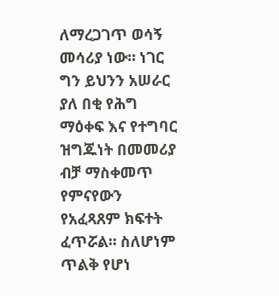ለማረጋገጥ ወሳኝ መሳሪያ ነው። ነገር ግን ይህንን አሠራር ያለ በቂ የሕግ ማዕቀፍ እና የተግባር ዝግጁነት በመመሪያ ብቻ ማስቀመጥ የምናየውን የአፈጻጸም ክፍተት ፈጥሯል። ስለሆነም ጥልቅ የሆነ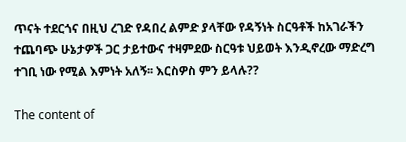ጥናት ተደርጎና በዚህ ረገድ የዳበረ ልምድ ያላቸው የዳኝነት ስርዓቶች ከአገራችን ተጨባጭ ሁኔታዎች ጋር ታይተውና ተዛምደው ስርዓቱ ህይወት እንዲኖረው ማድረግ ተገቢ ነው የሚል እምነት አለኝ፡፡ እርስዎስ ምን ይላሉ??

The content of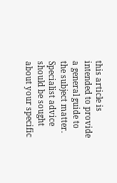this article is intended to provide a general guide to the subject matter. Specialist advice should be sought about your specific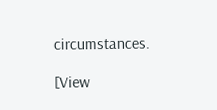circumstances.

[View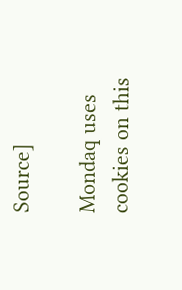Source]

Mondaq uses cookies on this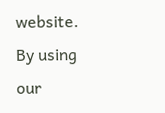website. By using our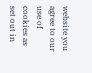website you agree to our use of cookies as set out in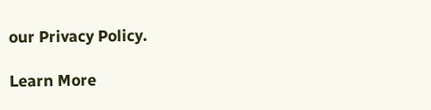our Privacy Policy.

Learn More